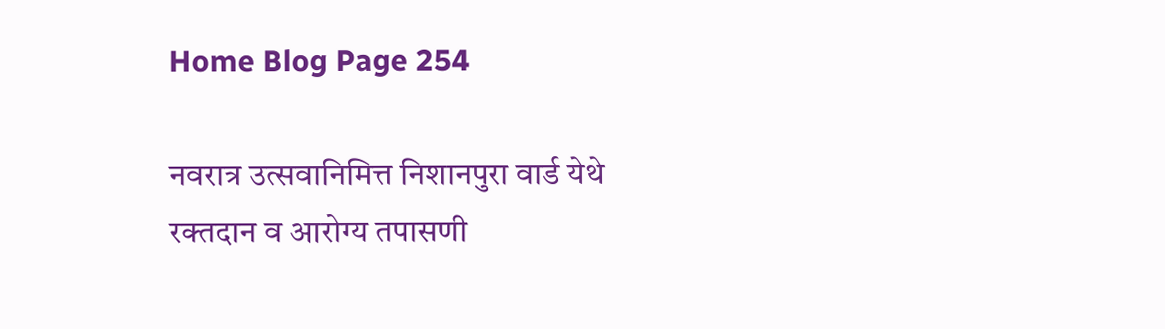Home Blog Page 254

नवरात्र उत्सवानिमित्त निशानपुरा वार्ड येथे रक्तदान व आरोग्य तपासणी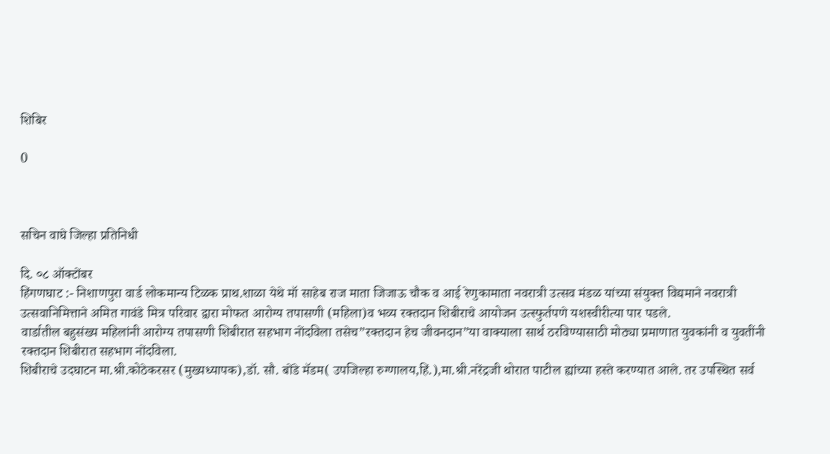शिबिर

0



सचिन वाघे जिल्हा प्रतिनिधी

दि. ०८ ऑक्टोंबर
हिंगणघाट :- निशाणपुरा वार्ड लोकमान्य टिळक प्राथ.शाळा येथे मॉ साहेब राज माता जिजाऊ चौक व आई रेणुकामाता नवरात्री उत्सव मंडळ यांच्या संयुक्त विद्यमाने नवरात्री उत्सवानिमित्ताने अमित गावंडे मित्र परिवार द्वारा मोफत आरोग्य तपासणी (महिला)व भव्य रक्तदान शिबीराचे आयोजन उत्स्फुर्तपणे यशस्वीरीत्या पार पडले.
वार्डातील बहुसंख्य महिलांनी आरोग्य तपासणी शिबीरात सहभाग नोंदविला तसेच”रक्तदान हेच जीवनदान”या वाक्याला सार्थ ठरविण्यासाठी मोठ्या प्रमाणात युवकांनी व युवतींनी रक्तदान शिबीरात सहभाग नोंदविला.
शिबीराचे उदघाटन मा.श्री.कोठेकरसर (मुख्यध्यापक),डॉ. सौ. बोंडे मॅडम( उपजिल्हा रुग्णालय,हिं.),मा.श्री.नरेंद्रजी थोरात पाटील ह्यांच्या हस्ते करण्यात आले. तर उपस्थित सर्व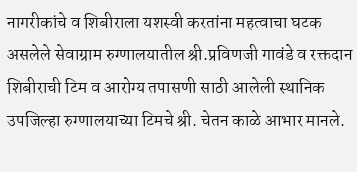नागरीकांचे व शिबीराला यशस्वी करतांना महत्वाचा घटक असलेले सेवाग्राम रुग्णालयातील श्री.प्रविणजी गावंडे व रक्तदान शिबीराची टिम व आरोग्य तपासणी साठी आलेली स्थानिक उपजिल्हा रुग्णालयाच्या टिमचे श्री. चेतन काळे आभार मानले.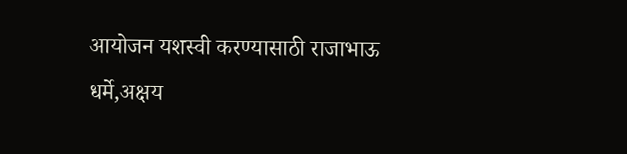आयोजन यशस्वी करण्यासाठी राजाभाऊ धर्मे,अक्षय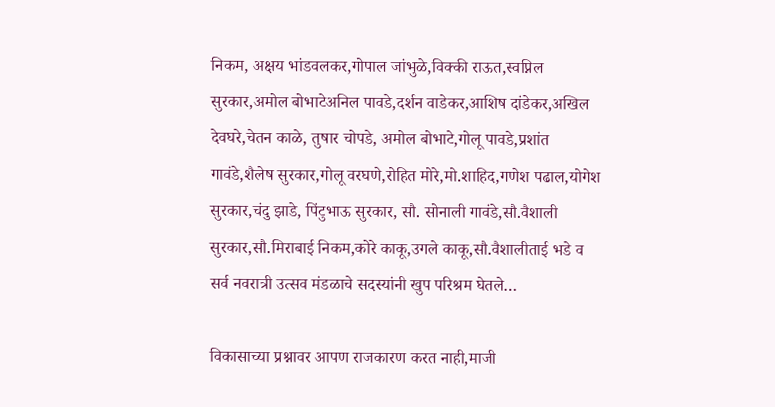निकम, अक्षय भांडवलकर,गोपाल जांभुळे,विक्की राऊत,स्वप्निल सुरकार,अमोल बोभाटेअनिल पावडे,दर्शन वाडेकर,आशिष दांडेकर,अखिल देवघरे,चेतन काळे, तुषार चोपडे, अमोल बोभाटे,गोलू पावडे,प्रशांत गावंडे,शैलेष सुरकार,गोलू वरघणे,रोहित मोरे,मो.शाहिद,गणेश पढाल,योगेश सुरकार,चंदु झाडे, पिंटुभाऊ सुरकार, सौ. सोनाली गावंडे,सौ.वैशाली सुरकार,सौ.मिराबाई निकम,कोरे काकू,उगले काकू,सौ.वैशालीताई भडे व सर्व नवरात्री उत्सव मंडळाचे सदस्यांनी खुप परिश्रम घेतले…

विकासाच्या प्रश्नावर आपण राजकारण करत नाही,माजी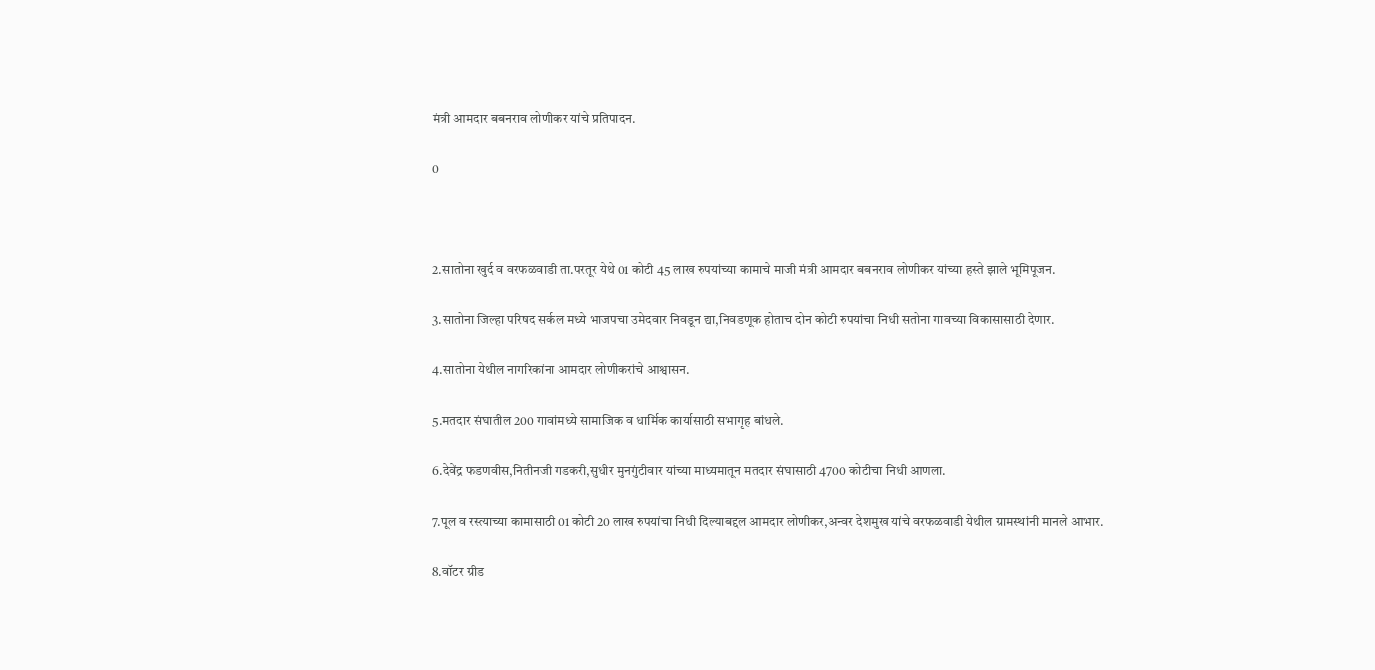मंत्री आमदार बबनराव लोणीकर यांचे प्रतिपादन.

0



2.सातोना खुर्द व वरफळवाडी ता.परतूर येथे 01 कोटी 45 लाख रुपयांच्या कामाचे माजी मंत्री आमदार बबनराव लोणीकर यांच्या हस्ते झाले भूमिपूजन.

3.सातोना जिल्हा परिषद सर्कल मध्ये भाजपचा उमेदवार निवडून द्या,निवडणूक होताच दोन कोटी रुपयांचा निधी सतोना गावच्या विकासासाठी देणार.

4.सातोना येथील नागरिकांना आमदार लोणीकरांचे आश्वासन.

5.मतदार संघातील 200 गावांमध्ये सामाजिक व धार्मिक कार्यासाठी सभागृह बांधले.

6.देवेंद्र फडणवीस,नितीनजी गडकरी,सुधीर मुनगुंटीवार यांच्या माध्यमातून मतदार संघासाठी 4700 कोटीचा निधी आणला.

7.पूल व रस्त्याच्या कामासाठी 01 कोटी 20 लाख रुपयांचा निधी दिल्याबद्दल आमदार लोणीकर,अन्वर देशमुख यांचे वरफळवाडी येथील ग्रामस्थांनी मानले आभार.

8.वॉटर ग्रीड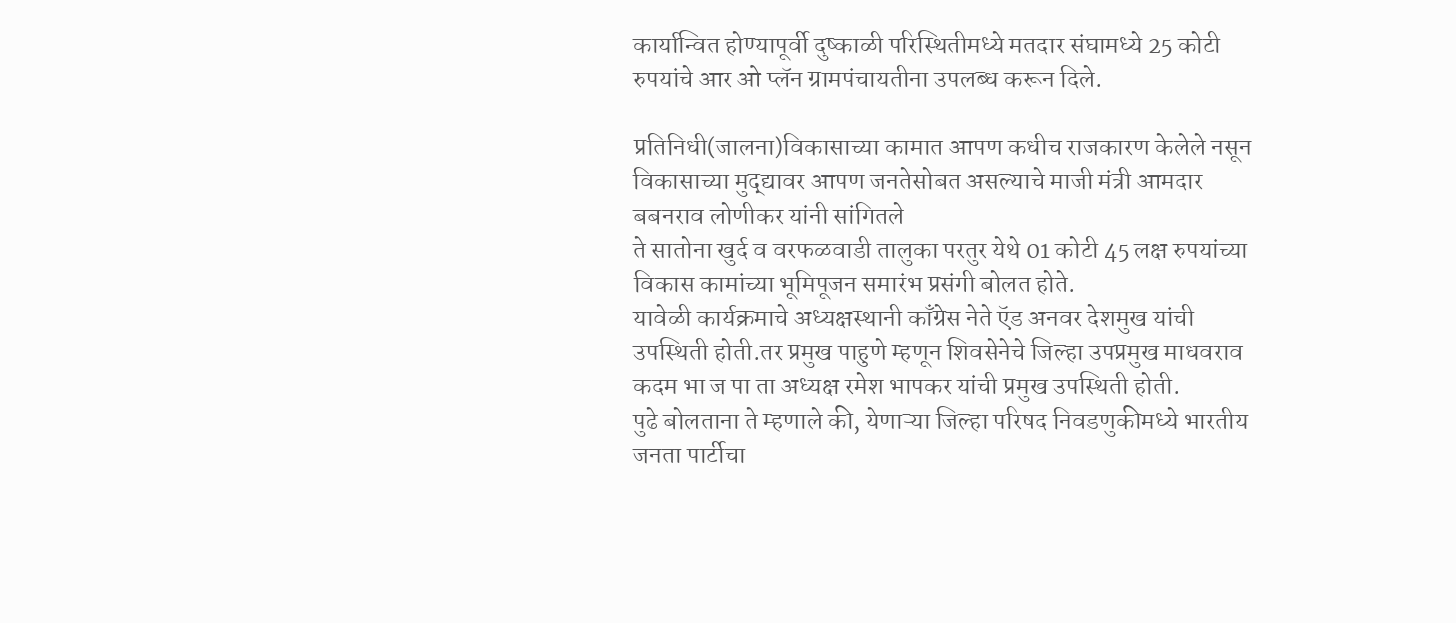कार्यान्वित होण्यापूर्वी दुष्काळी परिस्थितीमध्ये मतदार संघामध्ये 25 कोटी रुपयांचे आर ओ प्लॅन ग्रामपंचायतीना उपलब्ध करून दिले.

प्रतिनिधी(जालना)विकासाच्या कामात आपण कधीच राजकारण केलेले नसून विकासाच्या मुद्द्यावर आपण जनतेसोबत असल्याचे माजी मंत्री आमदार बबनराव लोणीकर यांनी सांगितले
ते सातोना खुर्द व वरफळवाडी तालुका परतुर येथे 01 कोटी 45 लक्ष रुपयांच्या विकास कामांच्या भूमिपूजन समारंभ प्रसंगी बोलत होते.
यावेळी कार्यक्रमाचे अध्यक्षस्थानी काँग्रेस नेते ऍड अनवर देशमुख यांची उपस्थिती होती.तर प्रमुख पाहुणे म्हणून शिवसेनेचे जिल्हा उपप्रमुख माधवराव कदम भा ज पा ता अध्यक्ष रमेश भापकर यांची प्रमुख उपस्थिती होती.
पुढे बोलताना ते म्हणाले की, येणाऱ्या जिल्हा परिषद निवडणुकीमध्ये भारतीय जनता पार्टीचा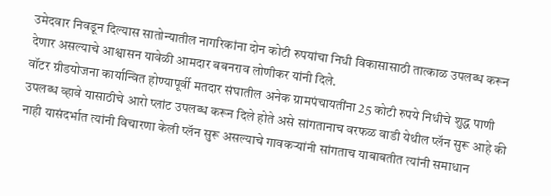उमेदवार निवडून दिल्यास सातोन्यातील नागरिकांना दोन कोटी रुपयांचा निधी विकासासाठी तात्काळ उपलब्ध करून देणार असल्याचे आश्वासन यावेळी आमदार बबनराव लोणीकर यांनी दिले.
वॉटर ग्रीडयोजना कार्यान्वित होण्यापूर्वी मतदार संघातील अनेक ग्रामपंचायतींना 25 कोटी रुपये निधीचे शुद्ध पाणी उपलब्ध व्हावे यासाठीचे आरो प्लांट उपलब्ध करून दिले होते असे सांगतानाच वरफळ वाडी येथील प्लॅन सुरू आहे की नाही यासंदर्भात त्यांनी विचारणा केली प्लॅन सुरू असल्याचे गावकऱ्यांनी सांगताच याबाबतीत त्यांनी समाधान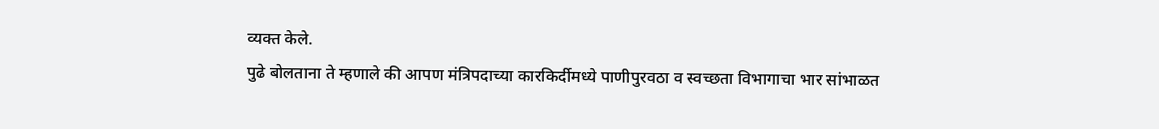व्यक्त केले.
पुढे बोलताना ते म्हणाले की आपण मंत्रिपदाच्या कारकिर्दीमध्ये पाणीपुरवठा व स्वच्छता विभागाचा भार सांभाळत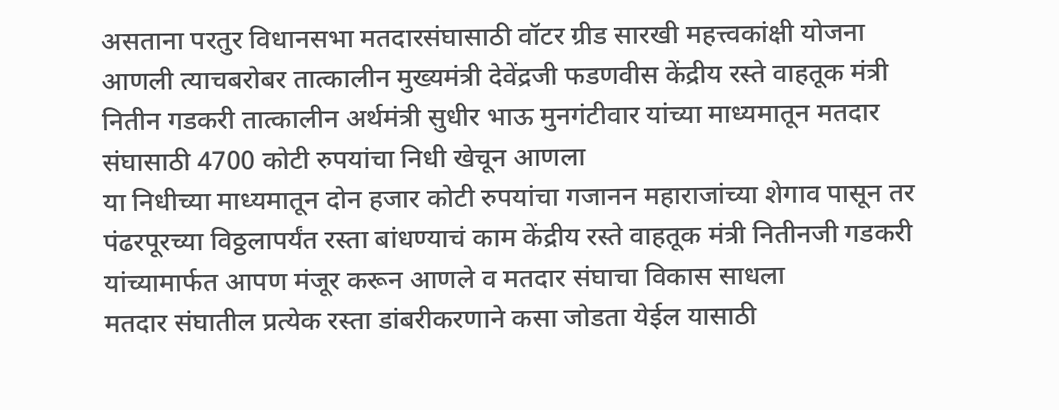असताना परतुर विधानसभा मतदारसंघासाठी वॉटर ग्रीड सारखी महत्त्वकांक्षी योजना आणली त्याचबरोबर तात्कालीन मुख्यमंत्री देवेंद्रजी फडणवीस केंद्रीय रस्ते वाहतूक मंत्री नितीन गडकरी तात्कालीन अर्थमंत्री सुधीर भाऊ मुनगंटीवार यांच्या माध्यमातून मतदार संघासाठी 4700 कोटी रुपयांचा निधी खेचून आणला
या निधीच्या माध्यमातून दोन हजार कोटी रुपयांचा गजानन महाराजांच्या शेगाव पासून तर पंढरपूरच्या विठ्ठलापर्यंत रस्ता बांधण्याचं काम केंद्रीय रस्ते वाहतूक मंत्री नितीनजी गडकरी यांच्यामार्फत आपण मंजूर करून आणले व मतदार संघाचा विकास साधला
मतदार संघातील प्रत्येक रस्ता डांबरीकरणाने कसा जोडता येईल यासाठी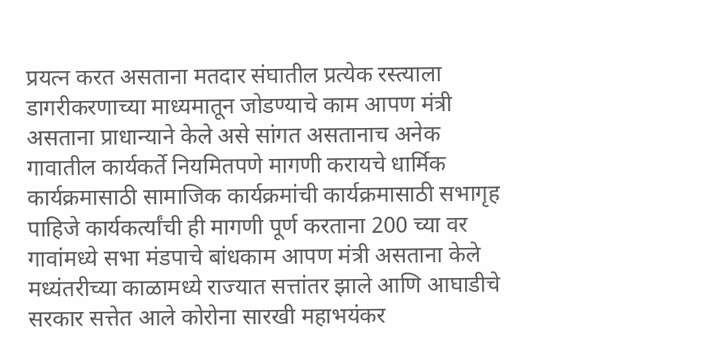प्रयत्न करत असताना मतदार संघातील प्रत्येक रस्त्याला डागरीकरणाच्या माध्यमातून जोडण्याचे काम आपण मंत्री असताना प्राधान्याने केले असे सांगत असतानाच अनेक गावातील कार्यकर्ते नियमितपणे मागणी करायचे धार्मिक कार्यक्रमासाठी सामाजिक कार्यक्रमांची कार्यक्रमासाठी सभागृह पाहिजे कार्यकर्त्यांची ही मागणी पूर्ण करताना 200 च्या वर गावांमध्ये सभा मंडपाचे बांधकाम आपण मंत्री असताना केले मध्यंतरीच्या काळामध्ये राज्यात सत्तांतर झाले आणि आघाडीचे सरकार सत्तेत आले कोरोना सारखी महाभयंकर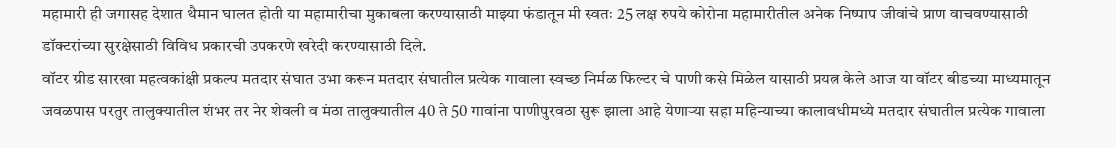महामारी ही जगासह देशात थैमान घालत होती या महामारीचा मुकाबला करण्यासाठी माझ्या फंडातून मी स्वतः 25 लक्ष रुपये कोरोना महामारीतील अनेक निष्पाप जीवांचे प्राण वाचवण्यासाठी डॉक्टरांच्या सुरक्षेसाठी विविध प्रकारची उपकरणे खरेदी करण्यासाठी दिले.
वॉटर ग्रीड सारखा महत्वकांक्षी प्रकल्प मतदार संघात उभा करून मतदार संघातील प्रत्येक गावाला स्वच्छ निर्मळ फिल्टर चे पाणी कसे मिळेल यासाठी प्रयत्न केले आज या वॉटर बीडच्या माध्यमातून जवळपास परतुर तालुक्यातील शंभर तर नेर शेवली व मंठा तालुक्यातील 40 ते 50 गावांना पाणीपुरवठा सुरू झाला आहे येणाऱ्या सहा महिन्याच्या कालावधीमध्ये मतदार संघातील प्रत्येक गावाला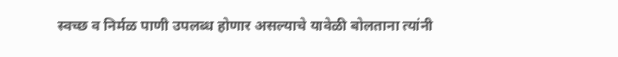स्वच्छ व निर्मळ पाणी उपलब्ध होणार असल्याचे यावेळी बोलताना त्यांनी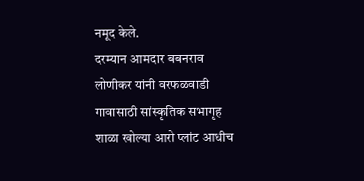नमूद केले.
दरम्यान आमदार बबनराव लोणीकर यांनी वरफळवाडी गावासाठी सांस्कृतिक सभागृह शाळा खोल्या आरो प्लांट आधीच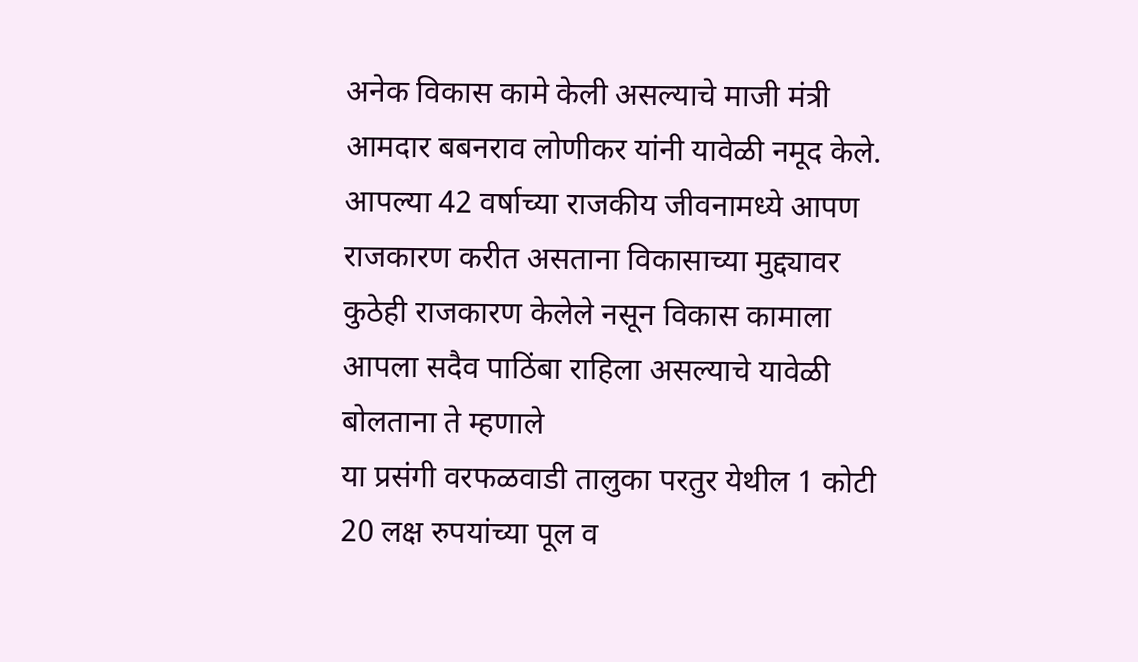अनेक विकास कामे केली असल्याचे माजी मंत्री आमदार बबनराव लोणीकर यांनी यावेळी नमूद केले.
आपल्या 42 वर्षाच्या राजकीय जीवनामध्ये आपण राजकारण करीत असताना विकासाच्या मुद्द्यावर कुठेही राजकारण केलेले नसून विकास कामाला आपला सदैव पाठिंबा राहिला असल्याचे यावेळी बोलताना ते म्हणाले
या प्रसंगी वरफळवाडी तालुका परतुर येथील 1 कोटी 20 लक्ष रुपयांच्या पूल व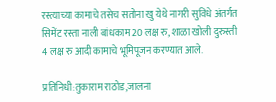रस्त्याच्या कामाचे तसेच सतोना खु येथे नागरी सुविधे अंतर्गत सिमेंट रस्ता नाली बांधकाम 20 लक्ष रु, शाळा खोली दुरुस्ती 4 लक्ष रु आदी कामाचे भूमिपूजन करण्यात आले.

प्रतिनिधी:तुकाराम राठोड,जालना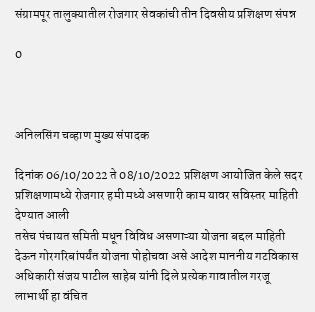संग्रामपूर तालुक्यातील रोजगार सेवकांची तीन दिवसीय प्रशिक्षण संपन्न

0



अनिलसिंग चव्हाण मुख्य संपादक

दिनांक 06/10/2022 ते 08/10/2022 प्रशिक्षण आयोजित केले सदर प्रशिक्षणामध्ये रोजगार हमी मध्ये असणारी काम यावर सविस्तर माहिती देण्यात आली
तसेच पंचायत समिती मधून विविध असणाऱ्या योजना बद्दल माहिती देऊन गोरगरिबांपर्यंत योजना पोहोचवा असे आदेश माननीय गटविकास अधिकारी संजय पाटील साहेब यांनी दिले प्रत्येक गावातील गरजू लाभार्थी हा वंचित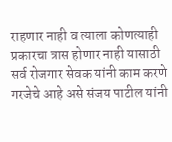राहणार नाही व त्याला कोणत्याही प्रकारचा त्रास होणार नाही यासाठी सर्व रोजगार सेवक यांनी काम करणे गरजेचे आहे असे संजय पाटील यांनी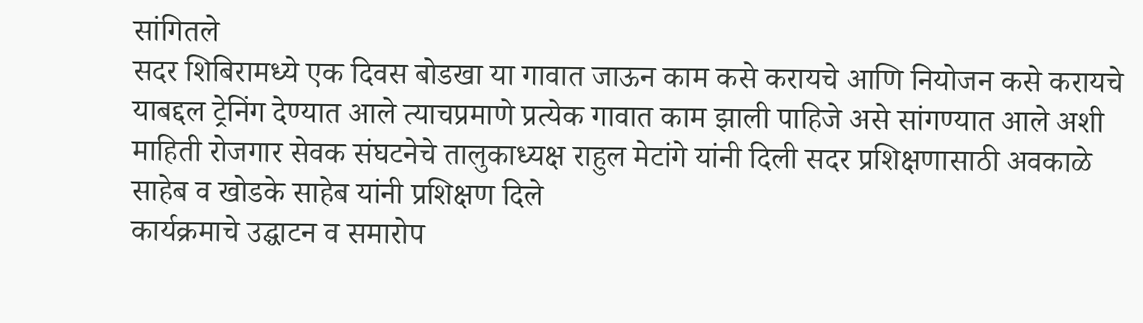सांगितले
सदर शिबिरामध्ये एक दिवस बोडखा या गावात जाऊन काम कसे करायचे आणि नियोजन कसे करायचे याबद्दल ट्रेनिंग देण्यात आले त्याचप्रमाणे प्रत्येक गावात काम झाली पाहिजे असे सांगण्यात आले अशी माहिती रोजगार सेवक संघटनेचे तालुकाध्यक्ष राहुल मेटांगे यांनी दिली सदर प्रशिक्षणासाठी अवकाळे साहेब व खोडके साहेब यांनी प्रशिक्षण दिले
कार्यक्रमाचे उद्घाटन व समारोप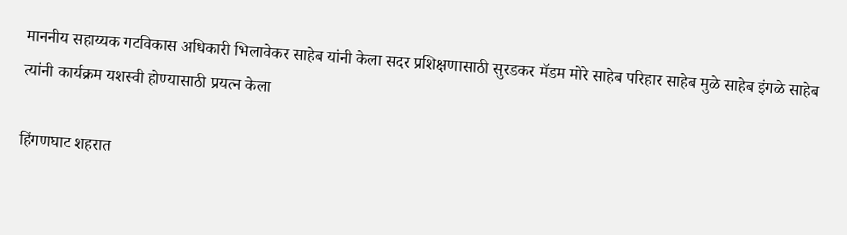माननीय सहाय्यक गटविकास अधिकारी भिलावेकर साहेब यांनी केला सदर प्रशिक्षणासाठी सुरडकर मॅडम मोरे साहेब परिहार साहेब मुळे साहेब इंगळे साहेब त्यांनी कार्यक्रम यशस्वी होण्यासाठी प्रयत्न केला

हिंगणघाट शहरात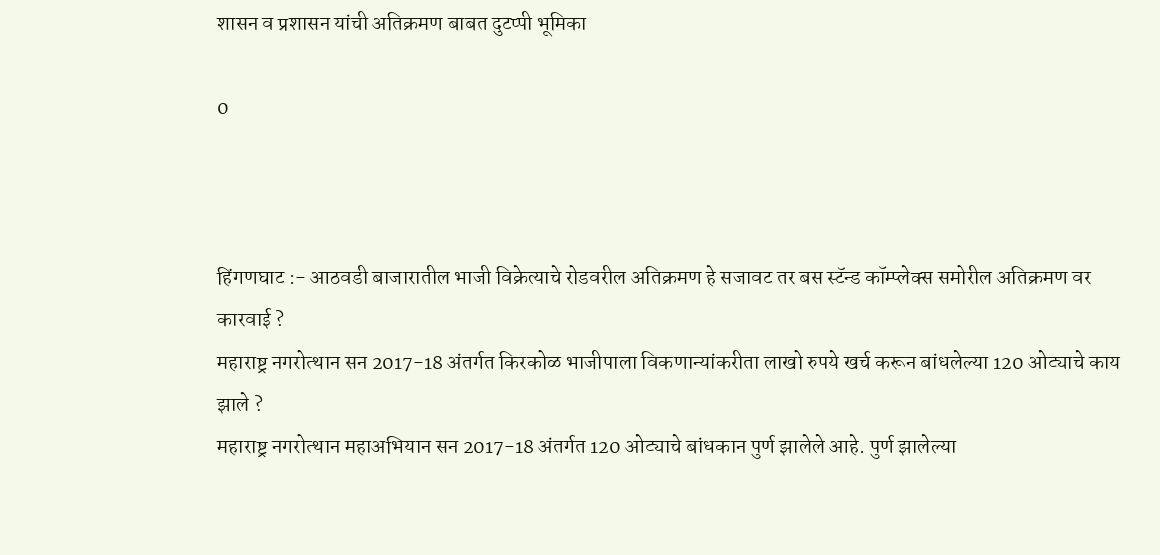शासन व प्रशासन यांची अतिक्रमण बाबत दुटप्पी भूमिका

0



हिंगणघाट :- आठवडी बाजारातील भाजी विक्रेत्याचे रोडवरील अतिक्रमण हे सजावट तर बस स्टॅन्ड कॉम्प्लेक्स समोरील अतिक्रमण वर कारवाई ?
महाराष्ट्र नगरोत्थान सन 2017-18 अंतर्गत किरकोळ भाजीपाला विकणान्यांकरीता लाखो रुपये खर्च करून बांधलेल्या 120 ओट्याचे काय झाले ?
महाराष्ट्र नगरोत्थान महाअभियान सन 2017-18 अंतर्गत 120 ओट्याचे बांधकान पुर्ण झालेले आहे. पुर्ण झालेल्या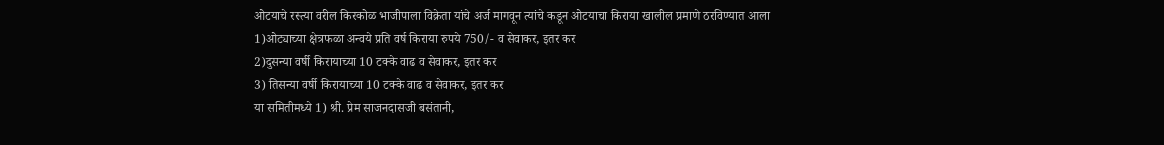ओटयाचे रस्त्या वरील किरकोळ भाजीपाला विक्रेता यांचे अर्ज मागवून त्यांचे कडून ओटयाचा किराया खालील प्रमाणे ठरविण्यात आला
1)ओट्याच्या क्षेत्रफळा अन्वये प्रति वर्ष किराया रुपये 750/- व सेवाकर, इतर कर
2)दुसन्या वर्षी किरायाच्या 10 टक्के वाढ व सेवाकर, इतर कर
3) तिसन्या वर्षी किरायाच्या 10 टक्के वाढ व सेवाकर, इतर कर
या समितीमध्ये 1) श्री. प्रेम साजनदासजी बसंतानी,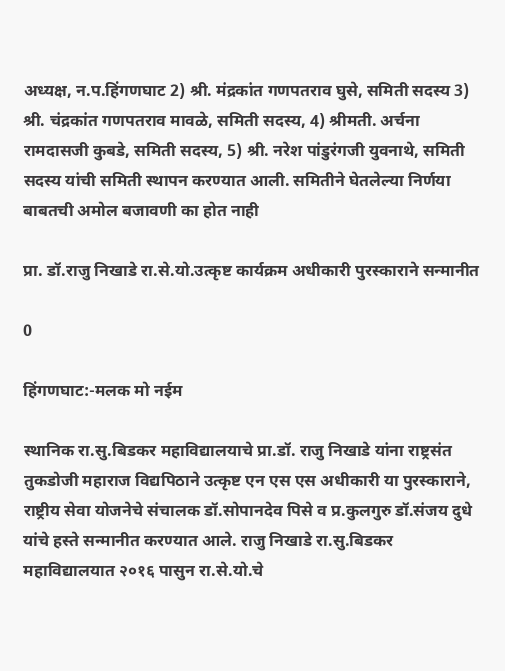अध्यक्ष, न.प.हिंगणघाट 2) श्री. मंद्रकांत गणपतराव घुसे, समिती सदस्य 3) श्री. चंद्रकांत गणपतराव मावळे, समिती सदस्य, 4) श्रीमती. अर्चना रामदासजी कुबडे, समिती सदस्य, 5) श्री. नरेश पांडुरंगजी युवनाथे, समिती सदस्य यांची समिती स्थापन करण्यात आली. समितीने घेतलेल्या निर्णया बाबतची अमोल बजावणी का होत नाही

प्रा. डॉ.राजु निखाडे रा.से.यो.उत्कृष्ट कार्यक्रम अधीकारी पुरस्काराने सन्मानीत

0

हिंगणघाट:-मलक मो नईम

स्थानिक रा.सु.बिडकर महाविद्यालयाचे प्रा.डॉ. राजु निखाडे यांना राष्ट्रसंत तुकडोजी महाराज विद्यपिठाने उत्कृष्ट एन एस एस अधीकारी या पुरस्काराने, राष्ट्रीय सेवा योजनेचे संचालक डॉ.सोपानदेव पिसे व प्र.कुलगुरु डॉ.संजय दुधे यांचे हस्ते सन्मानीत करण्यात आले. राजु निखाडे रा.सु.बिडकर महाविद्यालयात २०१६ पासुन रा.से.यो.चे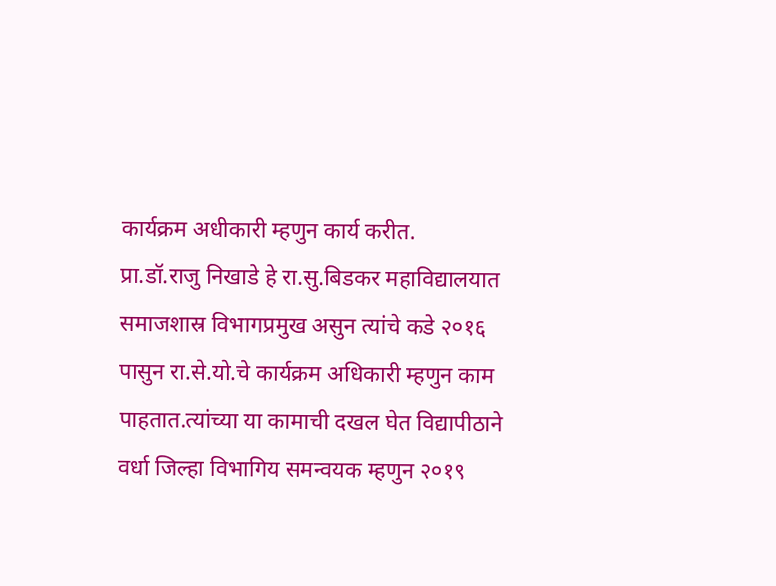कार्यक्रम अधीकारी म्हणुन कार्य करीत.
प्रा.डॉ.राजु निखाडे हे रा.सु.बिडकर महाविद्यालयात समाजशास्र विभागप्रमुख असुन त्यांचे कडे २०१६ पासुन रा.से.यो.चे कार्यक्रम अधिकारी म्हणुन काम पाहतात.त्यांच्या या कामाची दखल घेत विद्यापीठाने वर्धा जिल्हा विभागिय समन्वयक म्हणुन २०१९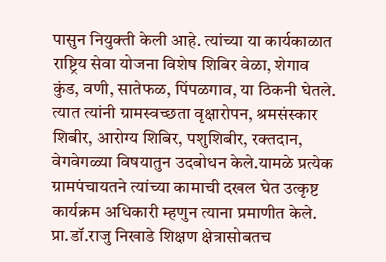पासुन नियुक्ती केली आहे. त्यांच्या या कार्यकाळात राष्ट्रिय सेवा योजना विशेष शिबिर वेळा, शेगाव कुंड, वणी, सातेफळ, पिंपळगाव, या ठिकनी घेतले. त्यात त्यांनी ग्रामस्वच्छता वृक्षारोपन, श्रमसंस्कार शिबीर, आरोग्य शिबिर, पशुशिबीर, रक्तदान, वेगवेगळ्या विषयातुन उदबोधन केले.यामळे प्रत्येक ग्रामपंचायतने त्यांच्या कामाची दखल घेत उत्कृष्ट कार्यक्रम अधिकारी म्हणुन त्याना प्रमाणीत केले.
प्रा.डॉ.राजु निखाडे शिक्षण क्षेत्रासोबतच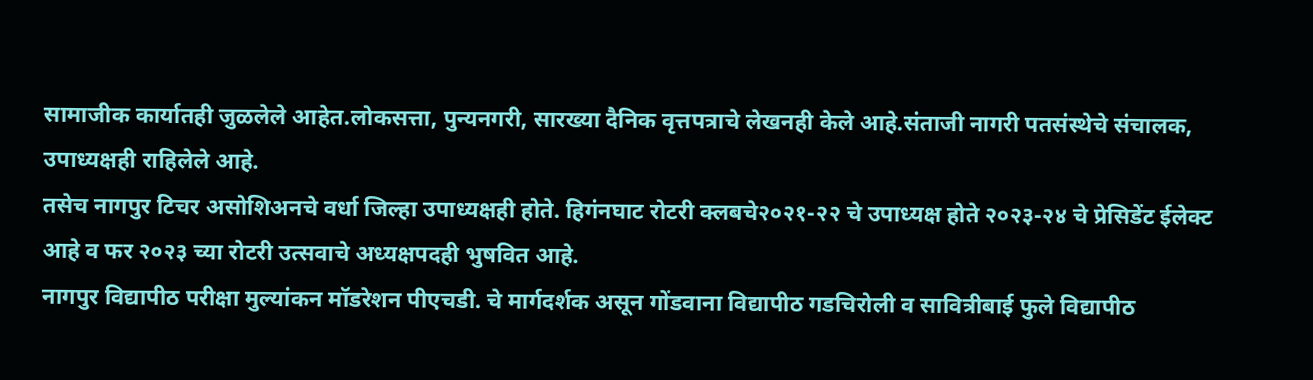सामाजीक कार्यातही जुळलेले आहेत.लोकसत्ता, पुन्यनगरी, सारख्या दैनिक वृत्तपत्राचे लेखनही केले आहे.संताजी नागरी पतसंस्थेचे संचालक, उपाध्यक्षही राहिलेले आहे.
तसेच नागपुर टिचर असोशिअनचे वर्धा जिल्हा उपाध्यक्षही होते. हिगंनघाट रोटरी क्लबचे२०२१-२२ चे उपाध्यक्ष होते २०२३-२४ चे प्रेसिडेंट ईलेक्ट आहे व फर २०२३ च्या रोटरी उत्सवाचे अध्यक्षपदही भुषवित आहे.
नागपुर विद्यापीठ परीक्षा मुल्यांकन मॉडरेशन पीएचडी. चे मार्गदर्शक असून गोंडवाना विद्यापीठ गडचिरोली व सावित्रीबाई फुले विद्यापीठ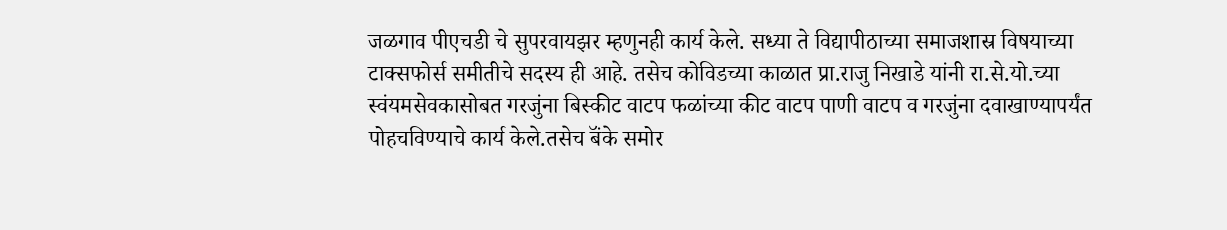जळगाव पीएचडी चे सुपरवायझर म्हणुनही कार्य केले. सध्या ते विद्यापीठाच्या समाजशास्र विषयाच्या टाक्सफोर्स समीतीचे सदस्य ही आहे. तसेच कोविडच्या काळात प्रा.राजु निखाडे यांनी रा.से.यो.च्या स्वंयमसेवकासोबत गरजुंना बिस्कीट वाटप फळांच्या कीट वाटप पाणी वाटप व गरजुंना दवाखाण्यापर्यंत पोहचविण्याचे कार्य केले.तसेच बॅंके समोर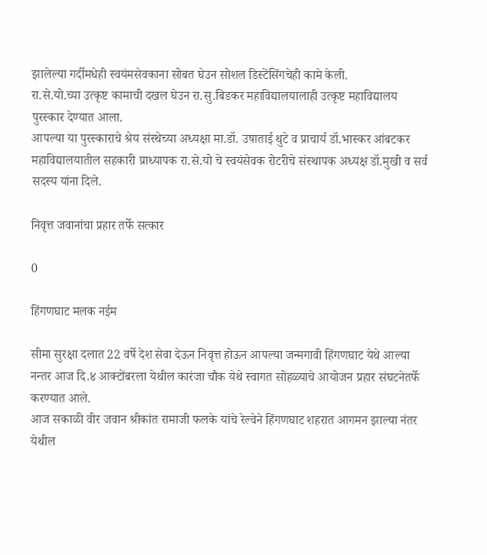झालेल्या गर्दीमधेही स्वयंमसेवकाना सोबत घेउन सोशल डिस्टेंसिंगचेही कामे केली.
रा.से.यो.च्या उत्कृष्ट कामाची दखल घेउन रा.सु.बिडकर महाविद्यालयालाही उत्कृष्ट महाविद्यालय पुरस्कार देण्यात आला.
आपल्या या पुरस्काराचे श्रेय संस्थेच्या अध्यक्षा मा.डॉ. उषाताई थुटे व प्राचार्य डॉ.भास्कर आंबटकर महाविद्यालयातील सहकारी प्राध्यापक रा.से.यो चे स्वयंसेवक रोटरीचे संस्थापक अध्यक्ष डॉ.मुखी व सर्व सदस्य यांना दिले.

निवृत्त जवानांचा प्रहार तर्फे सत्कार

0

हिंगणघाट मलक नईम

सीमा सुरक्षा दलात 22 वर्षे देश सेवा देऊन निवृत्त होऊन आपल्या जन्मगावी हिंगणघाट येथे आल्या नन्तर आज दि.४ आक्टोंबरला येथील कारंजा चौक येथे स्वागत सोहळ्याचे आयोजन प्रहार संघटनेतर्फे करण्यात आले.
आज सकाळी वीर जवान श्रीकांत रामाजी फलके यांचे रेल्वेने हिंगणघाट शहरात आगमन झाल्या नंतर येथील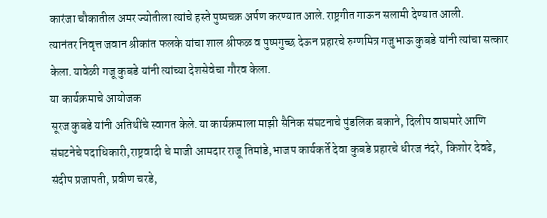कारंजा चौकातील अमर ज्योतीला त्यांचे हस्ते पुष्पचक्र अर्पण करण्यात आले.राष्ट्रगीत गाऊन सलामी देण्यात आली.
त्यानंतर निवृत्त जवान श्रीकांत फलके यांचा शाल श्रीफळ व पुष्पगुच्छ देऊन प्रहारचे रुग्णमित्र गजुभाऊ कुबडे यांनी त्यांचा सत्कार केला.यावेळी गजू कुबडे यांनी त्यांच्या देशसेवेचा गौरव केला.
या कार्यक्रमाचे आयोजक
सूरज कुबडे यांनी अतिथींचे स्वागत केले.या कार्यक्रमाला माझी सैनिक संघटनाचे पुंडलिक बकाने, दिलीप वाघमारे आणि संघटनेचे पदाधिकारी,राष्ट्रवादी चे माजी आमदार राजू तिमांडे,भाजप कार्यकर्ते देवा कुबडे प्रहारचे धीरज नंदरे, किशोर देवढे, संदीप प्रजापती, प्रवीण चरडे,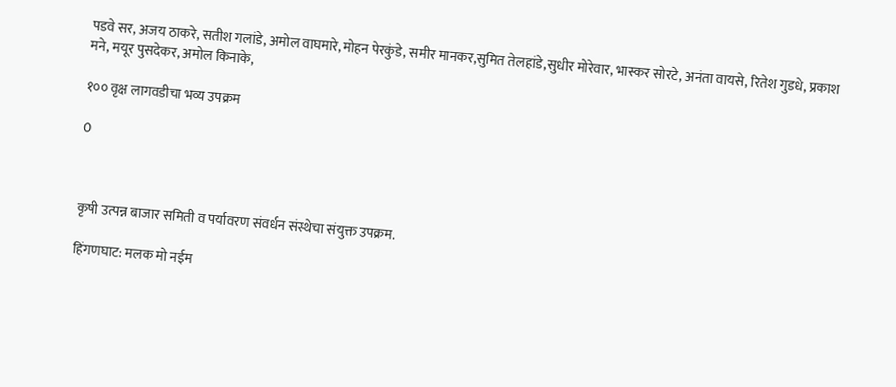पडवे सर, अजय ठाकरे, सतीश गलांडे, अमोल वाघमारे, मोहन पेरकुंडे, समीर मानकर,सुमित तेलहांडे,सुधीर मोरेवार, भास्कर सोरटे, अनंता वायसे, रितेश गुडधे, प्रकाश मने, मयूर पुसदेकर, अमोल किनाके,

१०० वृक्ष लागवडीचा भव्य उपक्रम

0



कृषी उत्पन्न बाजार समिती व पर्यावरण संवर्धन संस्थेचा संयुक्त उपक्रम.

हिंगणघाट: मलक मो नईम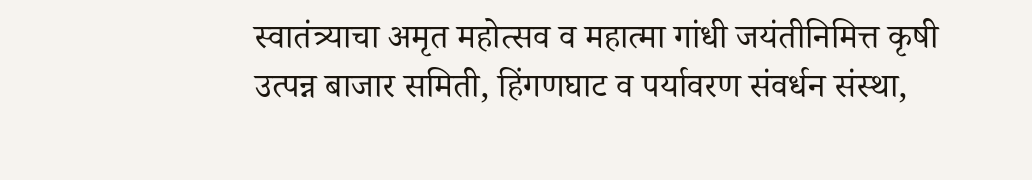स्वातंत्र्याचा अमृत महोत्सव व महात्मा गांधी जयंतीनिमित्त कृषी उत्पन्न बाजार समिती, हिंगणघाट व पर्यावरण संवर्धन संस्था,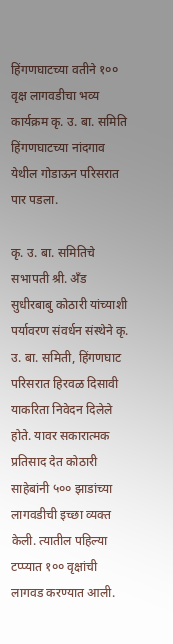हिंगणघाटच्या वतीने १०० वृक्ष लागवडीचा भव्य कार्यक्रम कृ. उ. बा. समिति हिंगणघाटच्या नांदगाव येथील गोडाऊन परिसरात पार पडला.

कृ. उ. बा. समितिचे सभापती श्री. अँड सुधीरबाबु कोठारी यांच्याशी पर्यावरण संवर्धन संस्थेने कृ. उ. बा. समिती, हिंगणघाट परिसरात हिरवळ दिसावी याकरिता निवेदन दिलेले होते. यावर सकारात्मक प्रतिसाद देत कोठारी साहेबांनी ५०० झाडांच्या लागवडीची इच्छा व्यक्त केली. त्यातील पहिल्या टप्प्यात १०० वृक्षांची लागवड करण्यात आली.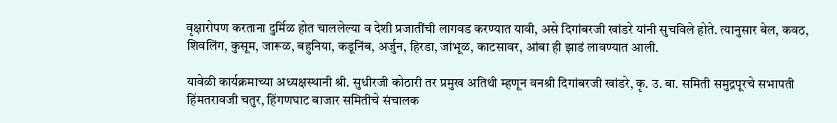वृक्षारोपण करताना दुर्मिळ होत चाललेल्या व देशी प्रजातींची लागवड करण्यात यावी, असे दिगांबरजी खांडरे यांनी सुचविले होते. त्यानुसार बेल, कवठ, शिवलिंग, कुसूम, जारूळ, बहुनिया, कडूनिंब, अर्जुन, हिरडा, जांभूळ, काटसावर, आंबा ही झाडं लावण्यात आली.

यावेळी कार्यक्रमाच्या अध्यक्षस्थानी श्री. सुधीरजी कोठारी तर प्रमुख अतिथी म्हणून वनश्री दिगांबरजी खांडरे, कृ. उ. बा. समिती समुद्रपूरचे सभापती हिंमतरावजी चतुर, हिंगणघाट बाजार समितीचे संचालक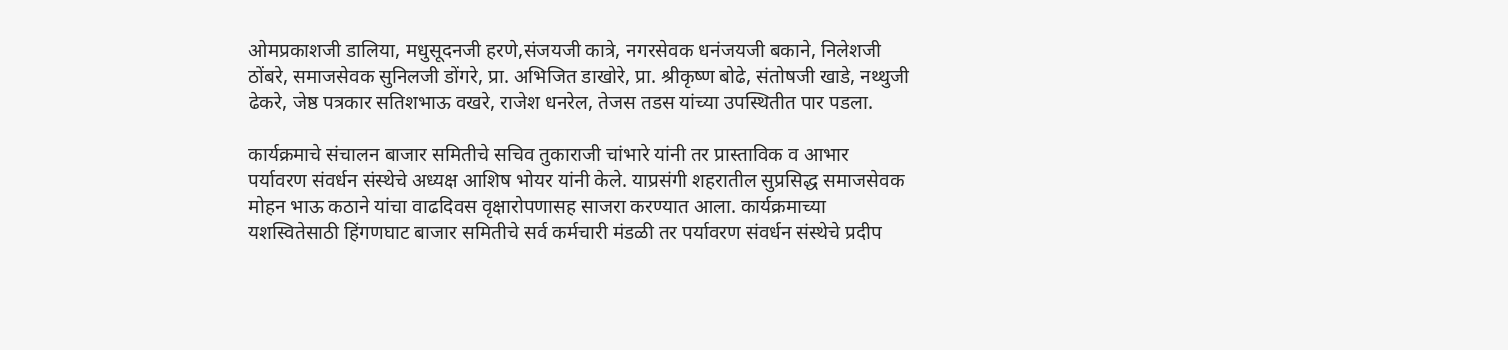ओमप्रकाशजी डालिया, मधुसूदनजी हरणे,संजयजी कात्रे, नगरसेवक धनंजयजी बकाने, निलेशजी ठोंबरे, समाजसेवक सुनिलजी डोंगरे, प्रा. अभिजित डाखोरे, प्रा. श्रीकृष्ण बोढे, संतोषजी खाडे, नथ्थुजी ढेकरे, जेष्ठ पत्रकार सतिशभाऊ वखरे, राजेश धनरेल, तेजस तडस यांच्या उपस्थितीत पार पडला.

कार्यक्रमाचे संचालन बाजार समितीचे सचिव तुकाराजी चांभारे यांनी तर प्रास्ताविक व आभार पर्यावरण संवर्धन संस्थेचे अध्यक्ष आशिष भोयर यांनी केले. याप्रसंगी शहरातील सुप्रसिद्ध समाजसेवक मोहन भाऊ कठाने यांचा वाढदिवस वृक्षारोपणासह साजरा करण्यात आला. कार्यक्रमाच्या यशस्वितेसाठी हिंगणघाट बाजार समितीचे सर्व कर्मचारी मंडळी तर पर्यावरण संवर्धन संस्थेचे प्रदीप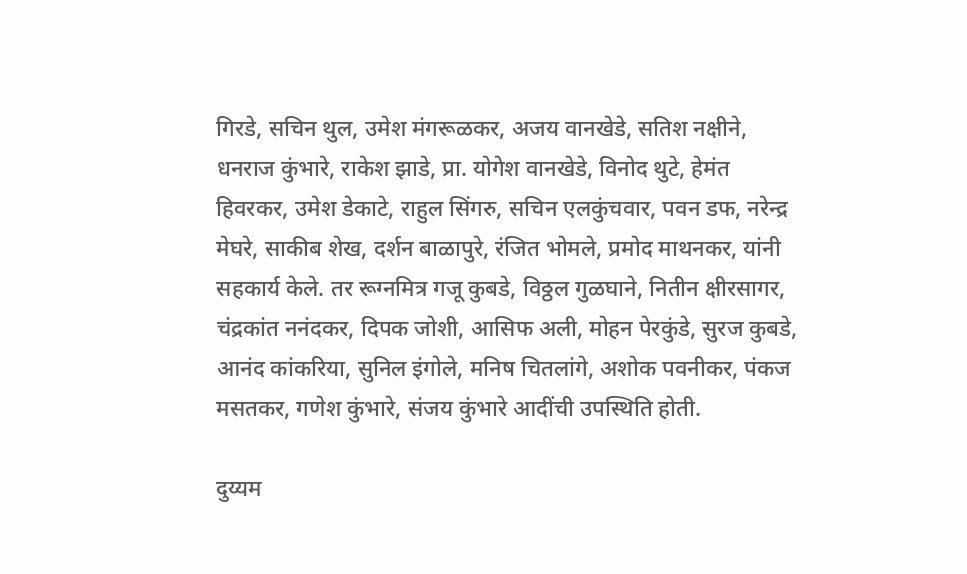गिरडे, सचिन थुल, उमेश मंगरूळकर, अजय वानखेडे, सतिश नक्षीने, धनराज कुंभारे, राकेश झाडे, प्रा. योगेश वानखेडे, विनोद थुटे, हेमंत हिवरकर, उमेश डेकाटे, राहुल सिंगरु, सचिन एलकुंचवार, पवन डफ, नरेन्द्र मेघरे, साकीब शेख, दर्शन बाळापुरे, रंजित भोमले, प्रमोद माथनकर, यांनी सहकार्य केले. तर रूग्नमित्र गजू कुबडे, विठ्ठल गुळघाने, नितीन क्षीरसागर, चंद्रकांत ननंदकर, दिपक जोशी, आसिफ अली, मोहन पेरकुंडे, सुरज कुबडे, आनंद कांकरिया, सुनिल इंगोले, मनिष चितलांगे, अशोक पवनीकर, पंकज मसतकर, गणेश कुंभारे, संजय कुंभारे आदींची उपस्थिति होती.

दुय्यम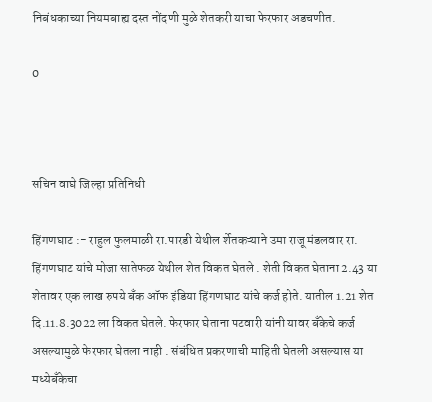निबंधकाच्या नियमबाह्य दस्त नोंदणी मुळे शेतकरी याचा फेरफार अडचणीत.

0



सचिन वाघे जिल्हा प्रतिनिधी

हिंगणघाट :- राहुल फुलमाळी रा.पारडी येथील र्शेतकऱ्याने उमा राजू मंडलवार रा. हिंगणघाट यांचे मोजा सातेफळ येथील शेत विकत घेतले . शेती विकत घेताना 2.43 या शेतावर एक लाख रुपये बँक ऑफ इंडिया हिंगणघाट यांचे कर्ज होते. यातील 1.21 शेत दि.11.8.3022 ला विकत घेतले. फेरफार घेताना पटवारी यांनी यावर बँकेचे कर्ज असल्यामुळे फेरफार घेतला नाही . संबंधित प्रकरणाची माहिती घेतली असल्यास या मध्येबँकेचा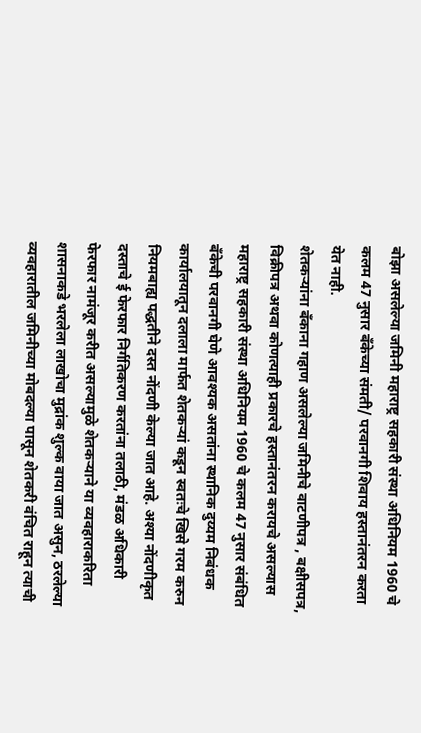बोझा असलेल्या जमिनी महाराष्ट्र सहकारी संस्था अधिनियम 1960 चे कलम 47 नुसार बँकेच्या संमती/ परवानगी शिवाय हस्तानंतरन करता येत नाही.
शेतकऱ्यांना बँकाना गहाण असलेल्या जमिनीचे वाटणीपत्र , बक्षीसपत्र, विक्रीपत्र अथवा कोणत्याही प्रकारचे हस्तानंतरन करायचे असल्यास महाराष्ट्र सहकारी संस्था अधिनियम 1960 चे कलम 47 नुसार संबंधित बँकेची परवानगी घेणे आवश्यक असतांना स्थानिक दुय्यम निबंधक कार्यालयातून दलाला मार्फत शेतकऱ्यां कडून स्वतःचे खिसे गरम करुन नियमबाह्य पद्धतीने दस्त नोंदणी केल्या जात आहे. अश्या नोंदणीकृत दस्ताचे ई फेरफार निर्गतिकरण करतांना तलाठी, मंडळ अधिकारी फेरफार नामंजूर करीत असल्यामुळे शेतकऱ्याने या व्यवहाराकरिता शासनाकडे भरलेला लाखोचा मुद्रांक शुल्क वाया जात असुन, ठरलेल्या व्यवहारातील जमिनीच्या मोबदल्या पासून शेतकरी वंचित राहून त्याची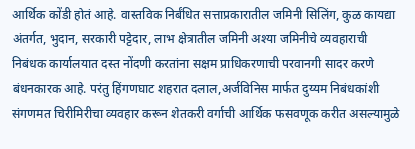आर्थिक कोंडी होतं आहे. वास्तविक निर्बंधित सत्ताप्रकारातील जमिनी सिलिंग, कुळ कायद्या अंतर्गत, भुदान, सरकारी पट्टेदार, लाभ क्षेत्रातील जमिनी अश्या जमिनीचे व्यवहाराची निबंधक कार्यालयात दस्त नोंदणी करतांना सक्षम प्राधिकरणाची परवानगी सादर करणे बंधनकारक आहे. परंतु हिंगणघाट शहरात दलाल,अर्जविनिस मार्फत दुय्यम निबंधकांशी संगणमत चिरीमिरीचा व्यवहार करून शेतकरी वर्गाची आर्थिक फसवणूक करीत असल्यामुळे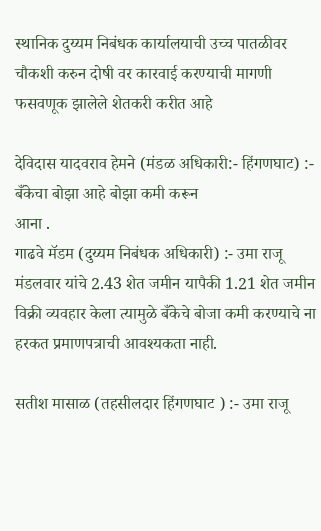स्थानिक दुय्यम निबंधक कार्यालयाची उच्च पातळीवर चौकशी करुन दोषी वर कारवाई करण्याची मागणी फसवणूक झालेले शेतकरी करीत आहे

देविदास यादवराव हेमने (मंडळ अधिकारी:- हिंगणघाट) :- बँकेचा बोझा आहे बोझा कमी करून
आना .
गाढवे मॅडम (दुय्यम निबंधक अधिकारी) :- उमा राजू मंडलवार यांचे 2.43 शेत जमीन यापैकी 1.21 शेत जमीन विक्री व्यवहार केला त्यामुळे बँकेचे बोजा कमी करण्याचे ना हरकत प्रमाणपत्राची आवश्यकता नाही.

सतीश मासाळ (तहसीलदार हिंगणघाट ) :- उमा राजू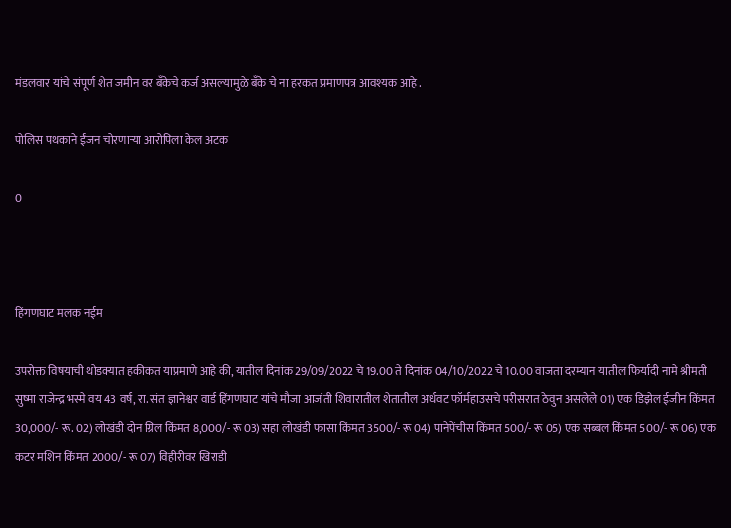मंडलवार यांचे संपूर्ण शेत जमीन वर बँकेचे कर्ज असल्यामुळे बँके चे ना हरकत प्रमाणपत्र आवश्यक आहे .

पोलिस पथकाने ईंजन चोरणाऱ्या आरोपिला केल अटक

0



हिंगणघाट मलक नईम

उपरोक्त विषयाची थोडक्यात हकीकत याप्रमाणे आहे की, यातील दिनांक 29/09/2022 चे 19.00 ते दिनांक 04/10/2022 चे 10.00 वाजता दरम्यान यातील फिर्यादी नामे श्रीमती सुष्मा राजेन्द्र भस्मे वय 43 वर्ष, रा. संत ज्ञानेश्वर वार्ड हिंगणघाट यांचे मौजा आजंती शिवारातील शेतातील अर्धवट फॉर्महाउसचे परीसरात ठेवुन असलेले 01) एक डिझेल ईजीन किंमत 30,000/- रू. 02) लोखंडी दोन ग्रिल किंमत 8,000/- रू 03) सहा लोखंडी फासा किंमत 3500/- रू 04) पानेपेंचीस किंमत 500/- रू 05) एक सब्बल किंमत 500/- रू 06) एक कटर मशिन किंमत 2000/- रू 07) विहीरीवर खिराडी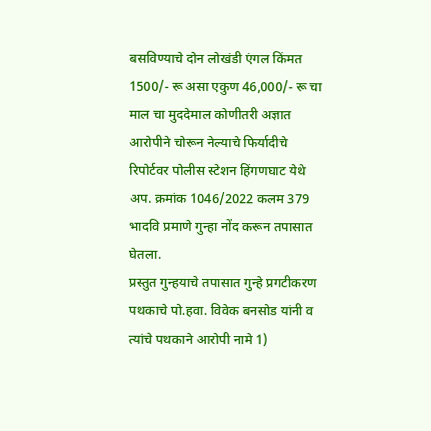बसविण्याचे दोन लोखंडी एंगल किंमत 1500/- रू असा एकुण 46,000/- रू चा माल चा मुददेमाल कोणीतरी अज्ञात आरोपीने चोरून नेल्याचे फिर्यादीचे रिपोर्टवर पोलीस स्टेशन हिंगणघाट येथे अप. क्रमांक 1046/2022 कलम 379 भादवि प्रमाणे गुन्हा नोंद करून तपासात घेतला.
प्रस्तुत गुन्हयाचे तपासात गुन्हे प्रगटीकरण पथकाचे पो.हवा. विवेक बनसोड यांनी व त्यांचे पथकाने आरोपी नामे 1)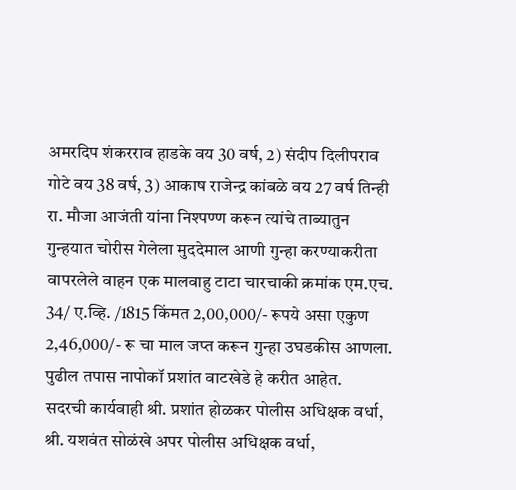अमरदिप शंकरराव हाडके वय 30 वर्ष, 2) संदीप दिलीपराव गोटे वय 38 वर्ष, 3) आकाष राजेन्द्र कांबळे वय 27 वर्ष तिन्ही रा. मौजा आजंती यांना निश्पण्ण करून त्यांचे ताब्यातुन गुन्हयात चोरीस गेलेला मुददेमाल आणी गुन्हा करण्याकरीता वापरलेले वाहन एक मालवाहु टाटा चारचाकी क्रमांक एम.एच. 34/ ए.व्हि. /1815 किंमत 2,00,000/- रूपये असा एकुण 2,46,000/- रू चा माल जप्त करून गुन्हा उघडकीस आणला. पुढील तपास नापोकॉ प्रशांत वाटखेडे हे करीत आहेत.
सदरची कार्यवाही श्री. प्रशांत होळकर पोलीस अधिक्षक वर्धा, श्री. यशवंत सोळंखे अपर पोलीस अधिक्षक वर्धा,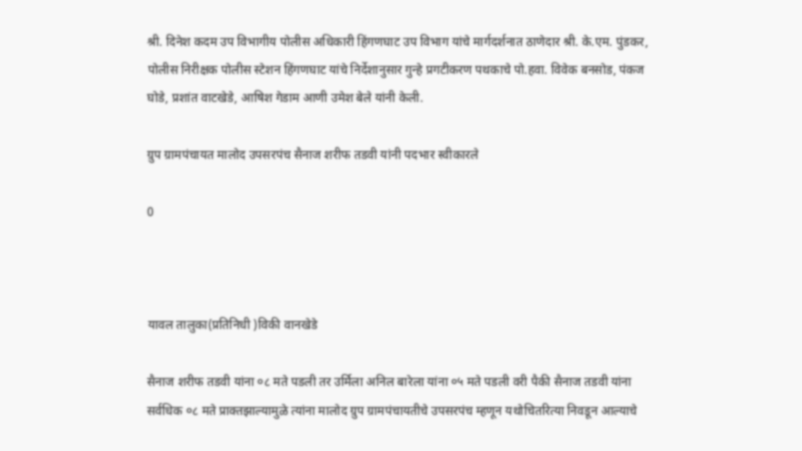श्री. दिनेश कदम उप विभागीय पोलीस अधिकारी हिंगणघाट उप विभाग यांचे मार्गदर्शनात ठाणेदार श्री. के.एम. पुंडकर, पोलीस निरीक्षक पोलीस स्टेशन हिंगणघाट यांचे निर्देशानुसार गुन्हे प्रगटीकरण पथकाचे पो.हवा. विवेक बनसोड, पंकज घोडे, प्रशांत वाटखेडे, आषिश गेडाम आणी उमेश बेले यांनी केली.

ग्रुप ग्रामपंचायत मालोद उपसरपंच सैनाज शरीफ तडवी यांनी पदभार स्वीकारले

0



यावल तालुका(प्रतिनिधी )विकी वानखेडे

सैनाज शरीफ तडवी यांना ०८ मते पडली तर उर्मिला अनिल बारेला यांना ०५ मते पडली वरी पैकी सैनाज तडवी यांना सर्वधिक ०८ मते प्राक्तझाल्यामुळे त्यांना मालोद ग्रुप ग्रामपंचायतीचे उपसरपंच म्हणून यथोचितरित्या निवडून आल्याचे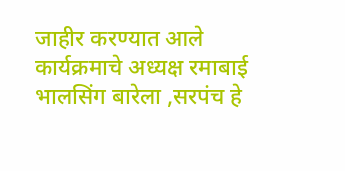जाहीर करण्यात आले
कार्यक्रमाचे अध्यक्ष रमाबाई भालसिंग बारेला ,सरपंच हे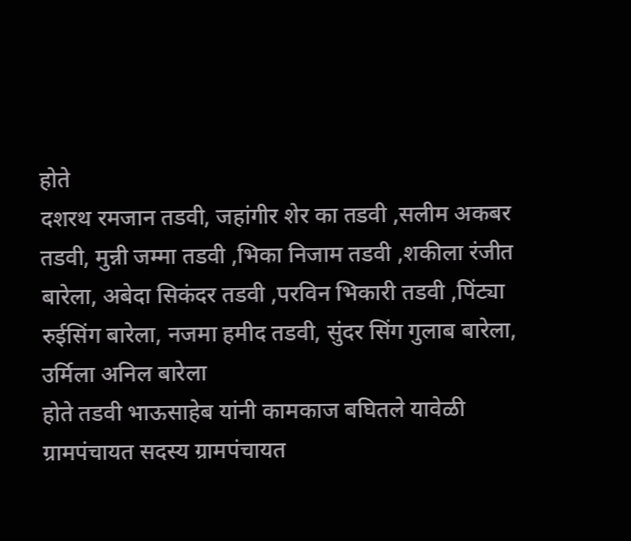होते
दशरथ रमजान तडवी, जहांगीर शेर का तडवी ,सलीम अकबर तडवी, मुन्नी जम्मा तडवी ,भिका निजाम तडवी ,शकीला रंजीत बारेला, अबेदा सिकंदर तडवी ,परविन भिकारी तडवी ,पिंट्या रुईसिंग बारेला, नजमा हमीद तडवी, सुंदर सिंग गुलाब बारेला, उर्मिला अनिल बारेला
होते तडवी भाऊसाहेब यांनी कामकाज बघितले यावेळी ग्रामपंचायत सदस्य ग्रामपंचायत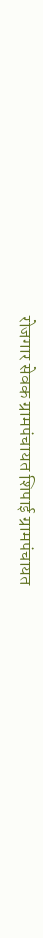रोजगार सेवक ग्रामपंचायत शिपाई ग्रामपंचायत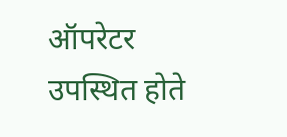ऑपरेटर उपस्थित होते